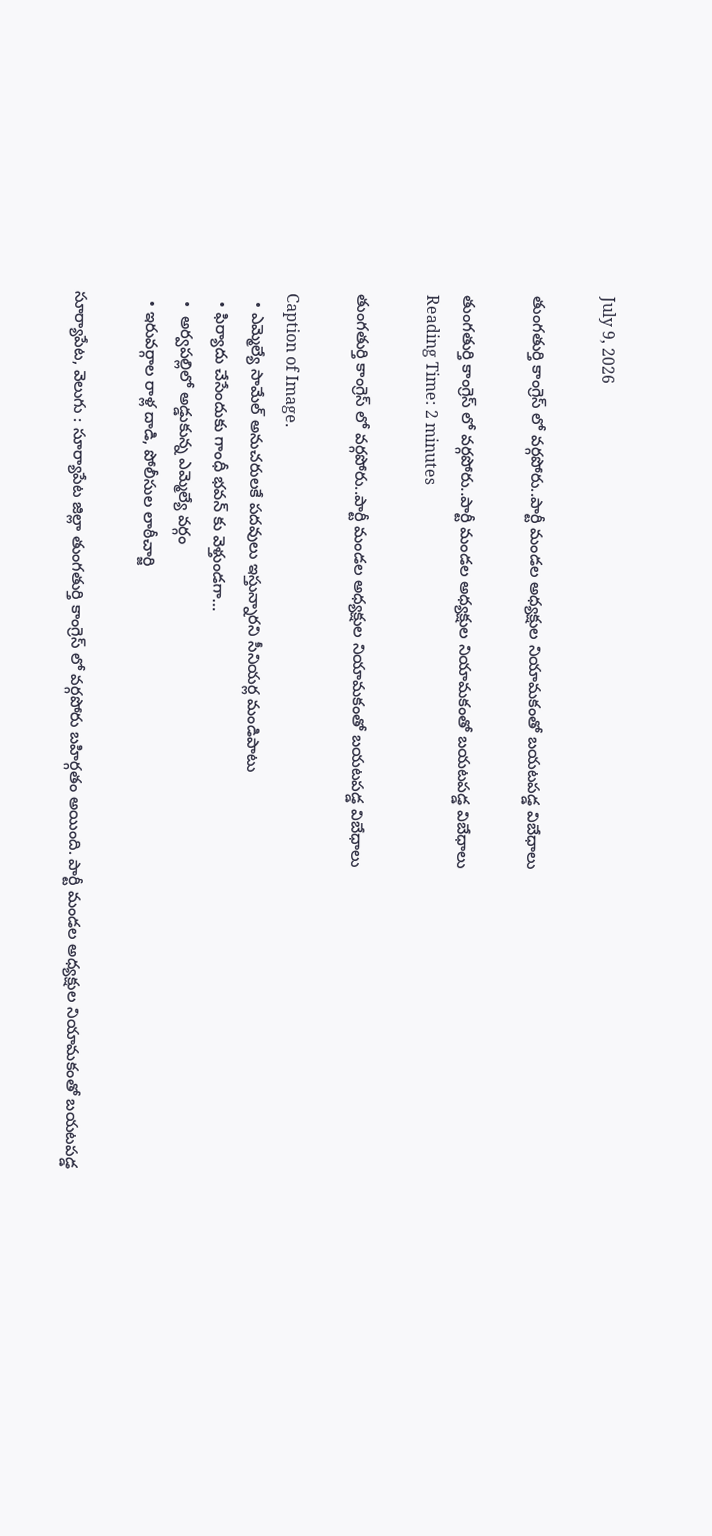July 9, 2026

తుంగతుర్తి కాంగ్రెస్ లో వర్గపోరు..పార్టీ మండల అధ్యక్షుల నియామకంతో బయటపడ్డ విబేధాలు

తుంగతుర్తి కాంగ్రెస్ లో వర్గపోరు..పార్టీ మండల అధ్యక్షుల నియామకంతో బయటపడ్డ విబేధాలు
Reading Time: 2 minutes

తుంగతుర్తి కాంగ్రెస్ లో వర్గపోరు..పార్టీ మండల అధ్యక్షుల నియామకంతో బయటపడ్డ విబేధాలు

Caption of Image.
  • ఎమ్మెల్యే సామేల్ అనుచరులకే పదవులు ఇస్తున్నారని సీనియర్ల మండిపాటు
  • ఫిర్యాదు చేసేందుకు గాంధీ భవన్ కు వెళ్తుండగా…
  •  అర్వపల్లిలో అడ్డుకున్న ఎమ్మెల్యే వర్గం
  • ఇరువర్గాల రాళ్ల దాడి, పోలీసుల లాఠీచార్జి

సూర్యాపేట, వెలుగు : సూర్యాపేట జిల్లా తుంగతుర్తి కాంగ్రెస్ లో వర్గపోరు బహిర్గతం అయింది. పార్టీ మండల అధ్యక్షుల నియామకంతో బయటపడ్డ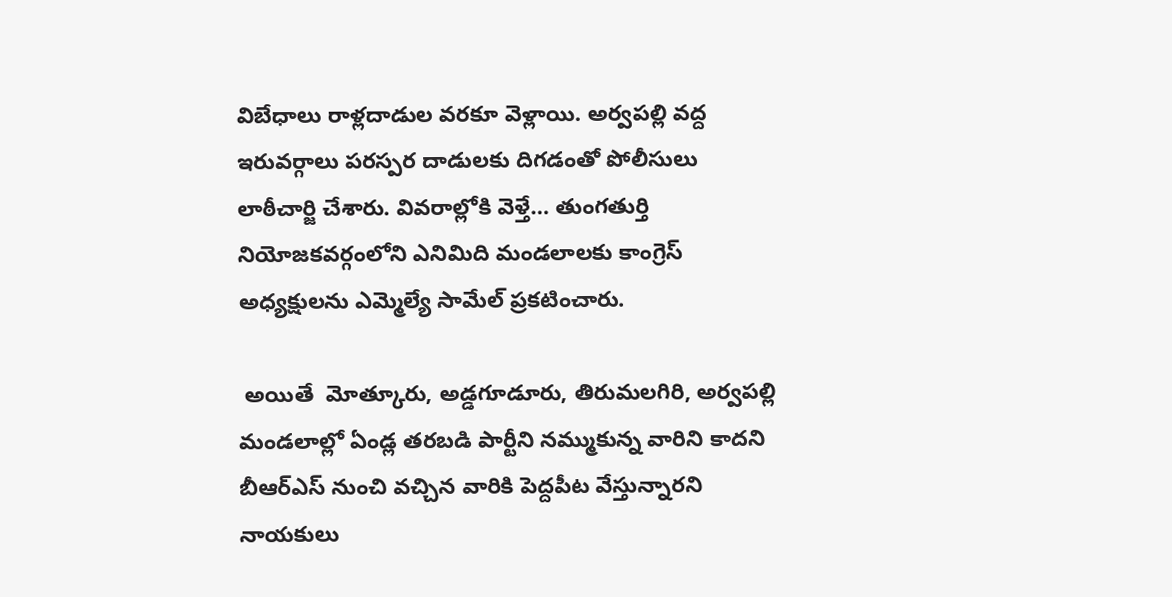విబేధాలు రాళ్లదాడుల వరకూ వెళ్లాయి. అర్వపల్లి వద్ద ఇరువర్గాలు పరస్పర దాడులకు దిగడంతో పోలీసులు లాఠీచార్జి చేశారు. వివరాల్లోకి వెళ్తే… తుంగతుర్తి నియోజకవర్గంలోని ఎనిమిది మండలాలకు కాంగ్రెస్ అధ్యక్షులను ఎమ్మెల్యే సామేల్ ప్రకటించారు.

 అయితే  మోత్కూరు, అడ్డగూడూరు, తిరుమలగిరి, అర్వపల్లి మండలాల్లో ఏండ్ల తరబడి పార్టీని నమ్ముకున్న వారిని కాదని బీఆర్ఎస్ నుంచి వచ్చిన వారికి పెద్దపీట వేస్తున్నారని నాయకులు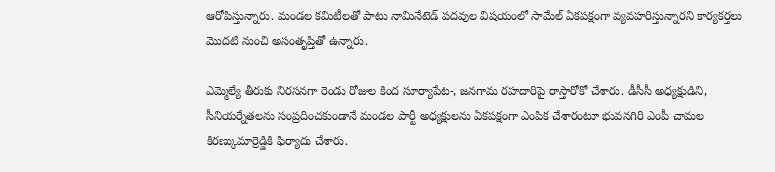ఆరోపిస్తున్నారు. మండల కమిటీలతో పాటు నామినేటెడ్ పదవుల విషయంలో సామేల్ ఏకపక్షంగా వ్యవహరిస్తున్నారని కార్యకర్తలు మొదటి నుంచి అసంతృప్తితో ఉన్నారు.

ఎమ్మెల్యే తీరుకు నిరసనగా రెండు రోజుల కింద సూర్యాపేట-, జనగామ రహదారిపై రాస్తారోకో చేశారు. డీసీసీ అధ్యక్షుడిని, సీనియర్నేతలను సంప్రదించకుండానే మండల పార్టీ అధ్యక్షులను ఏకపక్షంగా ఎంపిక చేశారంటూ భువనగిరి ఎంపీ చామల కిరణ్కుమార్రెడ్డికి ఫిర్యాదు చేశారు.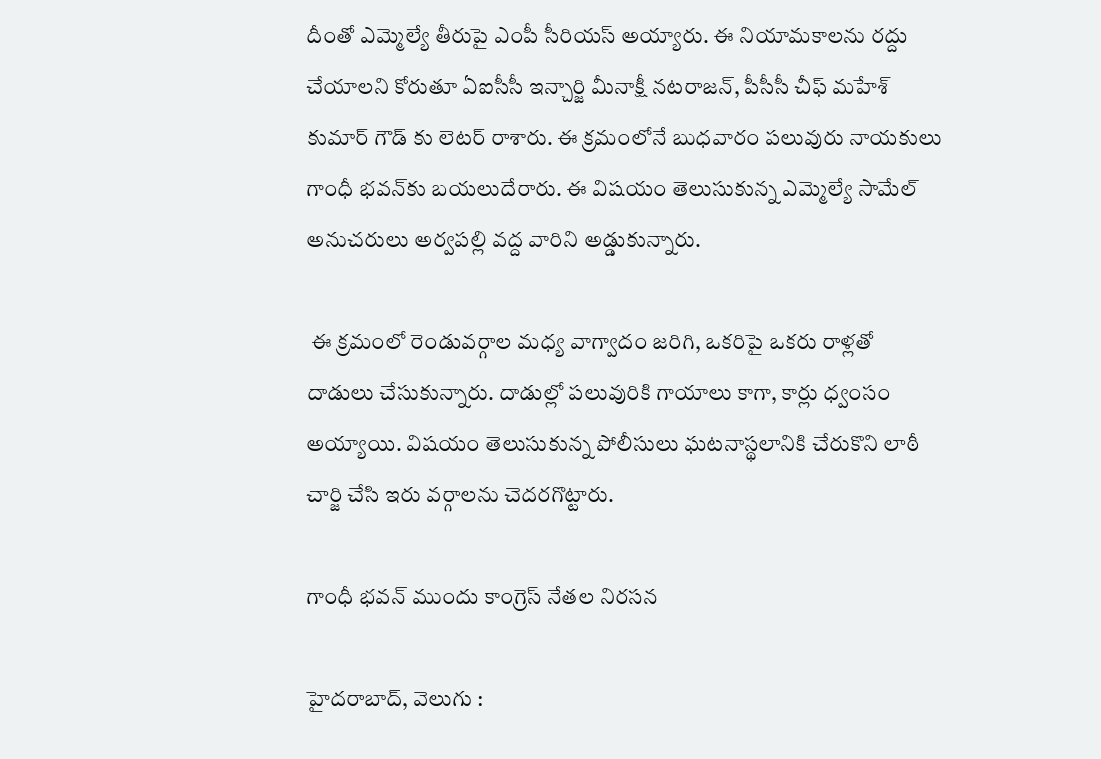దీంతో ఎమ్మెల్యే తీరుపై ఎంపీ సీరియస్ అయ్యారు. ఈ నియామకాలను రద్దు చేయాలని కోరుతూ ఏఐసీసీ ఇన్చార్జి మీనాక్షీ నటరాజన్, పీసీసీ చీఫ్ మహేశ్ కుమార్ గౌడ్ కు లెటర్ రాశారు. ఈ క్రమంలోనే బుధవారం పలువురు నాయకులు గాంధీ భవన్‌కు బయలుదేరారు. ఈ విషయం తెలుసుకున్న ఎమ్మెల్యే సామేల్ అనుచరులు అర్వపల్లి వద్ద వారిని అడ్డుకున్నారు.

 ఈ క్రమంలో రెండువర్గాల మధ్య వాగ్వాదం జరిగి, ఒకరిపై ఒకరు రాళ్లతో దాడులు చేసుకున్నారు. దాడుల్లో పలువురికి గాయాలు కాగా, కార్లు ధ్వంసం అయ్యాయి. విషయం తెలుసుకున్న పోలీసులు ఘటనాస్థలానికి చేరుకొని లాఠీ చార్జి చేసి ఇరు వర్గాలను చెదరగొట్టారు.

గాంధీ భవన్ ముందు కాంగ్రెస్ నేతల నిరసన

హైదరాబాద్, వెలుగు :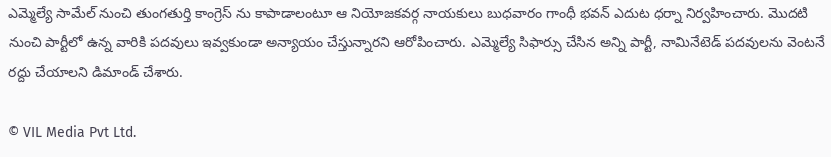ఎమ్మెల్యే సామేల్ నుంచి తుంగతుర్తి కాంగ్రెస్ ను కాపాడాలంటూ ఆ నియోజకవర్గ నాయకులు బుధవారం గాంధీ భవన్ ఎదుట ధర్నా నిర్వహించారు. మొదటి నుంచి పార్టీలో ఉన్న వారికి పదవులు ఇవ్వకుండా అన్యాయం చేస్తున్నారని ఆరోపించారు. ఎమ్మెల్యే సిఫార్సు చేసిన అన్ని పార్టీ, నామినేటెడ్ పదవులను వెంటనే రద్దు చేయాలని డిమాండ్ చేశారు.

© VIL Media Pvt Ltd.